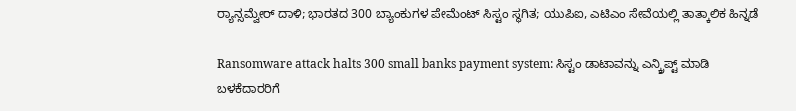ರ‍್ಯಾನ್ಸಮ್ವೇರ್ ದಾಳಿ; ಭಾರತದ 300 ಬ್ಯಾಂಕುಗಳ ಪೇಮೆಂಟ್ ಸಿಸ್ಟಂ ಸ್ಥಗಿತ; ಯುಪಿಐ, ಎಟಿಎಂ ಸೇವೆಯಲ್ಲಿ ತಾತ್ಕಾಲಿಕ ಹಿನ್ನಡೆ

Ransomware attack halts 300 small banks payment system: ಸಿಸ್ಟಂ ಡಾಟಾವನ್ನು ಎನ್ಕ್ರಿಪ್ಟ್ ಮಾಡಿ ಬಳಕೆದಾರರಿಗೆ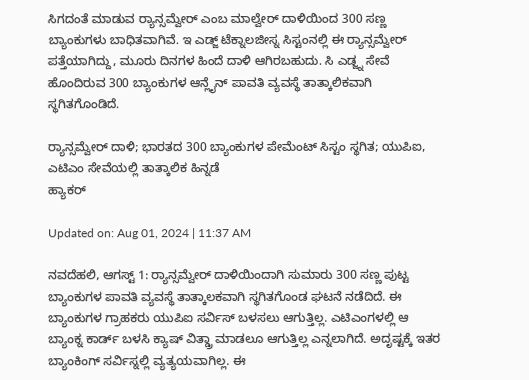ಸಿಗದಂತೆ ಮಾಡುವ ರ‍್ಯಾನ್ಸಮ್ವೇರ್ ಎಂಬ ಮಾಲ್ವೇರ್ ದಾಳಿಯಿಂದ 300 ಸಣ್ಣ ಬ್ಯಾಂಕುಗಳು ಬಾಧಿತವಾಗಿವೆ. ಇ ಎಡ್ಜ್ ಟೆಕ್ನಾಲಜೀಸ್ನ ಸಿಸ್ಟಂನಲ್ಲಿ ಈ ರ‍್ಯಾನ್ಸಮ್ವೇರ್ ಪತ್ತೆಯಾಗಿದ್ದು, ಮೂರು ದಿನಗಳ ಹಿಂದೆ ದಾಳಿ ಆಗಿರಬಹುದು. ಸಿ ಎಡ್ಜ್ನ ಸೇವೆ ಹೊಂದಿರುವ 300 ಬ್ಯಾಂಕುಗಳ ಆನ್ಲೈನ್ ಪಾವತಿ ವ್ಯವಸ್ಥೆ ತಾತ್ಕಾಲಿಕವಾಗಿ ಸ್ಥಗಿತಗೊಂಡಿದೆ.

ರ‍್ಯಾನ್ಸಮ್ವೇರ್ ದಾಳಿ; ಭಾರತದ 300 ಬ್ಯಾಂಕುಗಳ ಪೇಮೆಂಟ್ ಸಿಸ್ಟಂ ಸ್ಥಗಿತ; ಯುಪಿಐ, ಎಟಿಎಂ ಸೇವೆಯಲ್ಲಿ ತಾತ್ಕಾಲಿಕ ಹಿನ್ನಡೆ
ಹ್ಯಾಕರ್

Updated on: Aug 01, 2024 | 11:37 AM

ನವದೆಹಲಿ, ಆಗಸ್ಟ್ 1: ರ‍್ಯಾನ್ಸಮ್ವೇರ್ ದಾಳಿಯಿಂದಾಗಿ ಸುಮಾರು 300 ಸಣ್ಣ ಪುಟ್ಟ ಬ್ಯಾಂಕುಗಳ ಪಾವತಿ ವ್ಯವಸ್ಥೆ ತಾತ್ಕಾಲಕವಾಗಿ ಸ್ಥಗಿತಗೊಂಡ ಘಟನೆ ನಡೆದಿದೆ. ಈ ಬ್ಯಾಂಕುಗಳ ಗ್ರಾಹಕರು ಯುಪಿಐ ಸರ್ವಿಸ್ ಬಳಸಲು ಆಗುತ್ತಿಲ್ಲ. ಎಟಿಎಂಗಳಲ್ಲಿ ಆ ಬ್ಯಾಂಕ್ನ ಕಾರ್ಡ್ ಬಳಸಿ ಕ್ಯಾಷ್ ವಿತ್ಡ್ರಾ ಮಾಡಲೂ ಆಗುತ್ತಿಲ್ಲ ಎನ್ನಲಾಗಿದೆ. ಅದೃಷ್ಟಕ್ಕೆ ಇತರ ಬ್ಯಾಂಕಿಂಗ್ ಸರ್ವಿಸ್ನಲ್ಲಿ ವ್ಯತ್ಯಯವಾಗಿಲ್ಲ. ಈ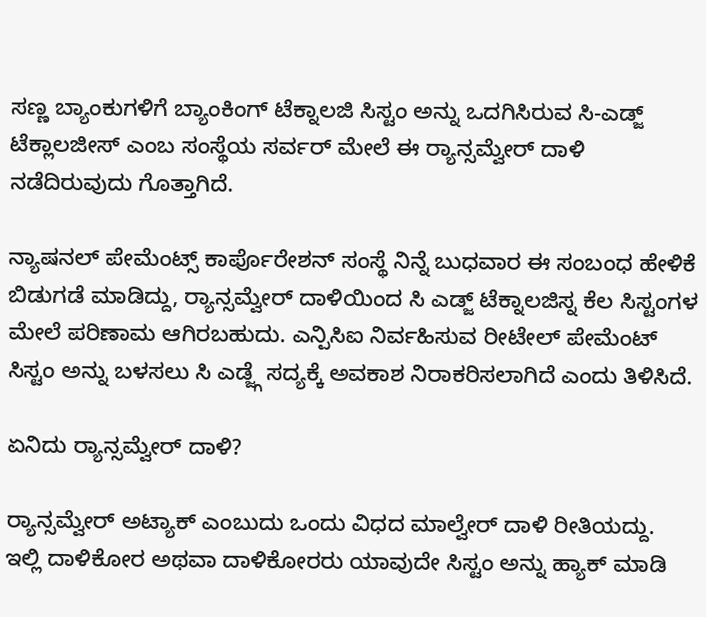ಸಣ್ಣ ಬ್ಯಾಂಕುಗಳಿಗೆ ಬ್ಯಾಂಕಿಂಗ್ ಟೆಕ್ನಾಲಜಿ ಸಿಸ್ಟಂ ಅನ್ನು ಒದಗಿಸಿರುವ ಸಿ-ಎಡ್ಜ್ ಟೆಕ್ಲಾಲಜೀಸ್ ಎಂಬ ಸಂಸ್ಥೆಯ ಸರ್ವರ್ ಮೇಲೆ ಈ ರ‍್ಯಾನ್ಸಮ್ವೇರ್ ದಾಳಿ ನಡೆದಿರುವುದು ಗೊತ್ತಾಗಿದೆ.

ನ್ಯಾಷನಲ್ ಪೇಮೆಂಟ್ಸ್ ಕಾರ್ಪೊರೇಶನ್ ಸಂಸ್ಥೆ ನಿನ್ನೆ ಬುಧವಾರ ಈ ಸಂಬಂಧ ಹೇಳಿಕೆ ಬಿಡುಗಡೆ ಮಾಡಿದ್ದು, ರ‍್ಯಾನ್ಸಮ್ವೇರ್ ದಾಳಿಯಿಂದ ಸಿ ಎಡ್ಜ್ ಟೆಕ್ನಾಲಜಿಸ್ನ ಕೆಲ ಸಿಸ್ಟಂಗಳ ಮೇಲೆ ಪರಿಣಾಮ ಆಗಿರಬಹುದು. ಎನ್ಪಿಸಿಐ ನಿರ್ವಹಿಸುವ ರೀಟೇಲ್ ಪೇಮೆಂಟ್ ಸಿಸ್ಟಂ ಅನ್ನು ಬಳಸಲು ಸಿ ಎಡ್ಜ್ಗೆ ಸದ್ಯಕ್ಕೆ ಅವಕಾಶ ನಿರಾಕರಿಸಲಾಗಿದೆ ಎಂದು ತಿಳಿಸಿದೆ.

ಏನಿದು ರ‍್ಯಾನ್ಸಮ್ವೇರ್ ದಾಳಿ?

ರ‍್ಯಾನ್ಸಮ್ವೇರ್ ಅಟ್ಯಾಕ್ ಎಂಬುದು ಒಂದು ವಿಧದ ಮಾಲ್ವೇರ್ ದಾಳಿ ರೀತಿಯದ್ದು. ಇಲ್ಲಿ ದಾಳಿಕೋರ ಅಥವಾ ದಾಳಿಕೋರರು ಯಾವುದೇ ಸಿಸ್ಟಂ ಅನ್ನು ಹ್ಯಾಕ್ ಮಾಡಿ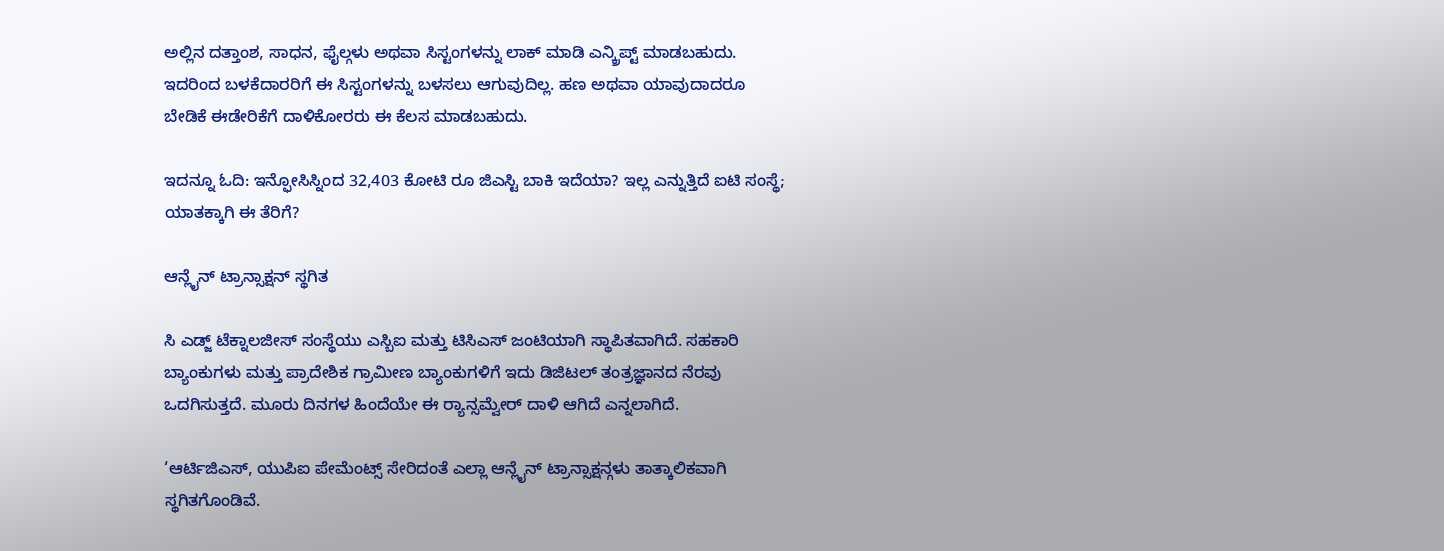ಅಲ್ಲಿನ ದತ್ತಾಂಶ, ಸಾಧನ, ಫೈಲ್ಗಳು ಅಥವಾ ಸಿಸ್ಟಂಗಳನ್ನು ಲಾಕ್ ಮಾಡಿ ಎನ್ಕ್ರಿಪ್ಟ್ ಮಾಡಬಹುದು. ಇದರಿಂದ ಬಳಕೆದಾರರಿಗೆ ಈ ಸಿಸ್ಟಂಗಳನ್ನು ಬಳಸಲು ಆಗುವುದಿಲ್ಲ. ಹಣ ಅಥವಾ ಯಾವುದಾದರೂ ಬೇಡಿಕೆ ಈಡೇರಿಕೆಗೆ ದಾಳಿಕೋರರು ಈ ಕೆಲಸ ಮಾಡಬಹುದು.

ಇದನ್ನೂ ಓದಿ: ಇನ್ಫೋಸಿಸ್ನಿಂದ 32,403 ಕೋಟಿ ರೂ ಜಿಎಸ್ಟಿ ಬಾಕಿ ಇದೆಯಾ? ಇಲ್ಲ ಎನ್ನುತ್ತಿದೆ ಐಟಿ ಸಂಸ್ಥೆ; ಯಾತಕ್ಕಾಗಿ ಈ ತೆರಿಗೆ?

ಆನ್ಲೈನ್ ಟ್ರಾನ್ಸಾಕ್ಷನ್ ಸ್ಥಗಿತ

ಸಿ ಎಡ್ಜ್ ಟೆಕ್ನಾಲಜೀಸ್ ಸಂಸ್ಥೆಯು ಎಸ್ಬಿಐ ಮತ್ತು ಟಿಸಿಎಸ್ ಜಂಟಿಯಾಗಿ ಸ್ಥಾಪಿತವಾಗಿದೆ. ಸಹಕಾರಿ ಬ್ಯಾಂಕುಗಳು ಮತ್ತು ಪ್ರಾದೇಶಿಕ ಗ್ರಾಮೀಣ ಬ್ಯಾಂಕುಗಳಿಗೆ ಇದು ಡಿಜಿಟಲ್ ತಂತ್ರಜ್ಞಾನದ ನೆರವು ಒದಗಿಸುತ್ತದೆ. ಮೂರು ದಿನಗಳ ಹಿಂದೆಯೇ ಈ ರ‍್ಯಾನ್ಸಮ್ವೇರ್ ದಾಳಿ ಆಗಿದೆ ಎನ್ನಲಾಗಿದೆ.

‘ಆರ್ಟಿಜಿಎಸ್, ಯುಪಿಐ ಪೇಮೆಂಟ್ಸ್ ಸೇರಿದಂತೆ ಎಲ್ಲಾ ಆನ್ಲೈನ್ ಟ್ರಾನ್ಸಾಕ್ಷನ್ಗಳು ತಾತ್ಕಾಲಿಕವಾಗಿ ಸ್ಥಗಿತಗೊಂಡಿವೆ.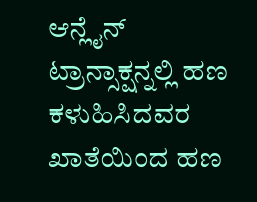ಆನ್ಲೈನ್ ಟ್ರಾನ್ಸಾಕ್ಷನ್ನಲ್ಲಿ ಹಣ ಕಳುಹಿಸಿದವರ ಖಾತೆಯಿಂದ ಹಣ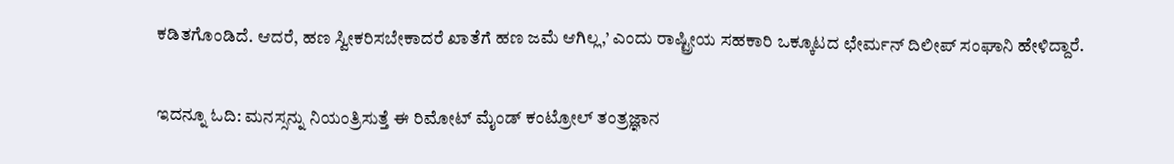ಕಡಿತಗೊಂಡಿದೆ. ಆದರೆ, ಹಣ ಸ್ವೀಕರಿಸಬೇಕಾದರೆ ಖಾತೆಗೆ ಹಣ ಜಮೆ ಆಗಿಲ್ಲ,’ ಎಂದು ರಾಷ್ಟ್ರೀಯ ಸಹಕಾರಿ ಒಕ್ಕೂಟದ ಛೇರ್ಮನ್ ದಿಲೀಪ್ ಸಂಘಾನಿ ಹೇಳಿದ್ದಾರೆ.

ಇದನ್ನೂ ಓದಿ: ಮನಸ್ಸನ್ನು ನಿಯಂತ್ರಿಸುತ್ತೆ ಈ ರಿಮೋಟ್ ಮೈಂಡ್ ಕಂಟ್ರೋಲ್ ತಂತ್ರಜ್ಞಾನ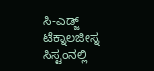ಸಿ-ಎಡ್ಜ್ ಟೆಕ್ನಾಲಜೀಸ್ನ ಸಿಸ್ಟಂನಲ್ಲಿ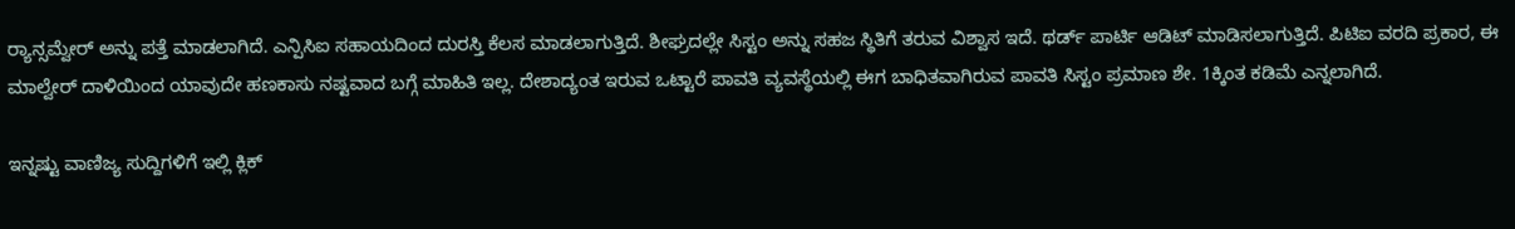ರ‍್ಯಾನ್ಸಮ್ವೇರ್ ಅನ್ನು ಪತ್ತೆ ಮಾಡಲಾಗಿದೆ. ಎನ್ಪಿಸಿಐ ಸಹಾಯದಿಂದ ದುರಸ್ತಿ ಕೆಲಸ ಮಾಡಲಾಗುತ್ತಿದೆ. ಶೀಘ್ರದಲ್ಲೇ ಸಿಸ್ಟಂ ಅನ್ನು ಸಹಜ ಸ್ಥಿತಿಗೆ ತರುವ ವಿಶ್ವಾಸ ಇದೆ. ಥರ್ಡ್ ಪಾರ್ಟಿ ಆಡಿಟ್ ಮಾಡಿಸಲಾಗುತ್ತಿದೆ. ಪಿಟಿಐ ವರದಿ ಪ್ರಕಾರ, ಈ ಮಾಲ್ವೇರ್ ದಾಳಿಯಿಂದ ಯಾವುದೇ ಹಣಕಾಸು ನಷ್ಟವಾದ ಬಗ್ಗೆ ಮಾಹಿತಿ ಇಲ್ಲ. ದೇಶಾದ್ಯಂತ ಇರುವ ಒಟ್ಟಾರೆ ಪಾವತಿ ವ್ಯವಸ್ಥೆಯಲ್ಲಿ ಈಗ ಬಾಧಿತವಾಗಿರುವ ಪಾವತಿ ಸಿಸ್ಟಂ ಪ್ರಮಾಣ ಶೇ. 1ಕ್ಕಿಂತ ಕಡಿಮೆ ಎನ್ನಲಾಗಿದೆ.

ಇನ್ನಷ್ಟು ವಾಣಿಜ್ಯ ಸುದ್ದಿಗಳಿಗೆ ಇಲ್ಲಿ ಕ್ಲಿಕ್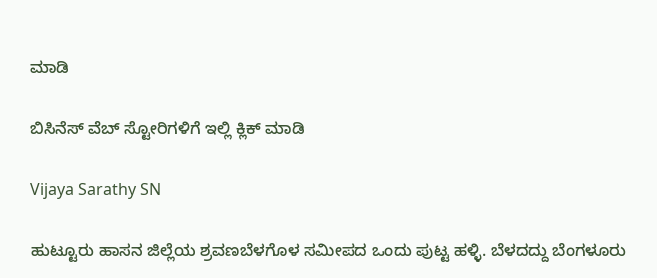ಮಾಡಿ

ಬಿಸಿನೆಸ್ ವೆಬ್ ಸ್ಟೋರಿಗಳಿಗೆ ಇಲ್ಲಿ ಕ್ಲಿಕ್ ಮಾಡಿ

Vijaya Sarathy SN

ಹುಟ್ಟೂರು ಹಾಸನ ಜಿಲ್ಲೆಯ ಶ್ರವಣಬೆಳಗೊಳ ಸಮೀಪದ ಒಂದು ಪುಟ್ಟ ಹಳ್ಳಿ. ಬೆಳದದ್ದು ಬೆಂಗಳೂರು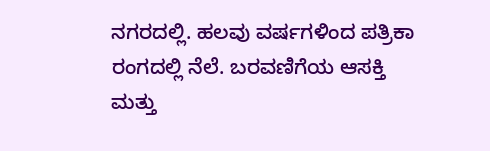ನಗರದಲ್ಲಿ. ಹಲವು ವರ್ಷಗಳಿಂದ ಪತ್ರಿಕಾ ರಂಗದಲ್ಲಿ ನೆಲೆ. ಬರವಣಿಗೆಯ ಆಸಕ್ತಿ ಮತ್ತು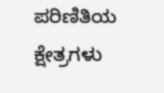ಪರಿಣಿತಿಯ ಕ್ಷೇತ್ರಗಳು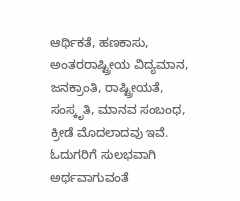ಆರ್ಥಿಕತೆ, ಹಣಕಾಸು, ಅಂತರರಾಷ್ಟ್ರೀಯ ವಿದ್ಯಮಾನ, ಜನಕ್ರಾಂತಿ, ರಾಷ್ಟ್ರೀಯತೆ, ಸಂಸ್ಕೃತಿ, ಮಾನವ ಸಂಬಂಧ, ಕ್ರೀಡೆ ಮೊದಲಾದವು ಇವೆ. ಓದುಗರಿಗೆ ಸುಲಭವಾಗಿ ಅರ್ಥವಾಗುವಂತೆ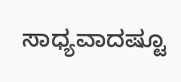ಸಾಧ್ಯವಾದಷ್ಟೂ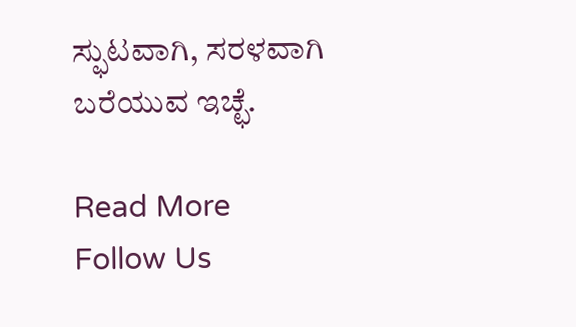ಸ್ಫುಟವಾಗಿ, ಸರಳವಾಗಿ ಬರೆಯುವ ಇಚ್ಛೆ.

Read More
Follow Us